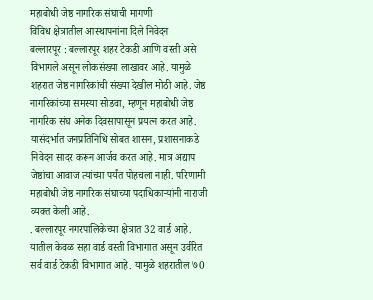महाबोधी जेष्ठ नागरिक संघाची मागणी
विविध क्षेत्रातील आस्थापनांना दिले निवेदन
बल्लारपूर : बल्लारपूर शहर टेकडी आणि वस्ती असे विभागले असून लोकसंख्या लाखावर आहे. यामुळे शहरात जेष्ठ नागरिकांची संख्या देखील मोठी आहे. जेष्ठ नागरिकांच्या समस्या सोडवा, म्हणून महाबोधी जेष्ठ नागरिक संघ अनेक दिवसापासून प्रयत्न करत आहे. यासंदर्भात जनप्रतिनिधि सोबत शासन, प्रशासनाकडे निवेदन सादर करून आर्जव करत आहे. मात्र अद्याप जेष्ठांचा आवाज त्यांच्या पर्यंत पोहचला नाही. परिणामी महाबोधी जेष्ठ नागरिक संघाच्या पदाधिकाऱ्यांनी नाराजी व्यक्त केली आहे.
. बल्लारपूर नगरपालिकेच्या क्षेत्रात 32 वार्ड आहे. यातील केवळ सहा वार्ड वस्ती विभागात असून उर्वरित सर्व वार्ड टेकडी विभागात आहे. यामुळे शहरातील ७0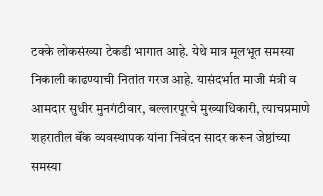टक्के लोकसंख्या टेकडी भागात आहे. येथे मात्र मूलभूत समस्या निकाली काढण्याची नितांत गरज आहे. यासंदर्भात माजी मंत्री व आमदार सुधीर मुनगंटीवार, बल्लारपूरचे मुख्याधिकारी, त्याचप्रमाणे शहरातील बॅंक व्यवस्थापक यांना निवेदन सादर करून जेष्ठांच्या समस्या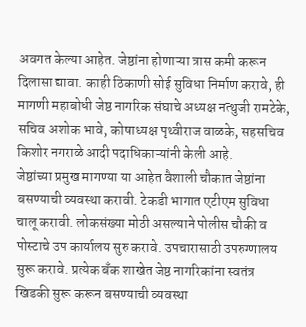अवगत केल्या आहेत. जेष्ठांना होणाऱ्या त्रास कमी करून दिलासा द्यावा. काही ठिकाणी सोई सुविधा निर्माण करावे, ही मागणी महाबोधी जेष्ठ नागरिक संघाचे अध्यक्ष नत्थुजी रामटेके, सचिव अशोक भावे, कोषाध्यक्ष पृथ्वीराज वाळके, सहसचिव किशोर नगराळे आदी पदाधिकाऱ्यांनी केली आहे.
जेष्ठांच्या प्रमुख मागण्या या आहेत वैशाली चौकात जेष्ठांना बसण्याची व्यवस्था करावी. टेकडी भागात एटीएम सुविधा चालू करावी. लोकसंख्या मोठी असल्याने पोलीस चौकी व पोस्टाचे उप कार्यालय सुरु करावे. उपचारासाठी उपरुग्णालय सुरू करावे. प्रत्येक बॅंक शाखेत जेष्ठ नागरिकांना स्वतंत्र खिडकी सुरू करून बसण्याची व्यवस्था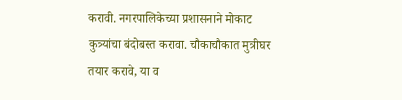करावी. नगरपालिकेच्या प्रशासनाने मोकाट कुत्र्यांचा बंदोबस्त करावा. चौकाचौकात मुत्रीघर तयार करावे, या व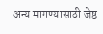अन्य मागण्यासाठी जेष्ठ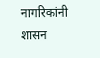नागरिकांनी शासन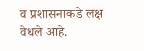व प्रशासनाकडे लक्ष वेधले आहे.